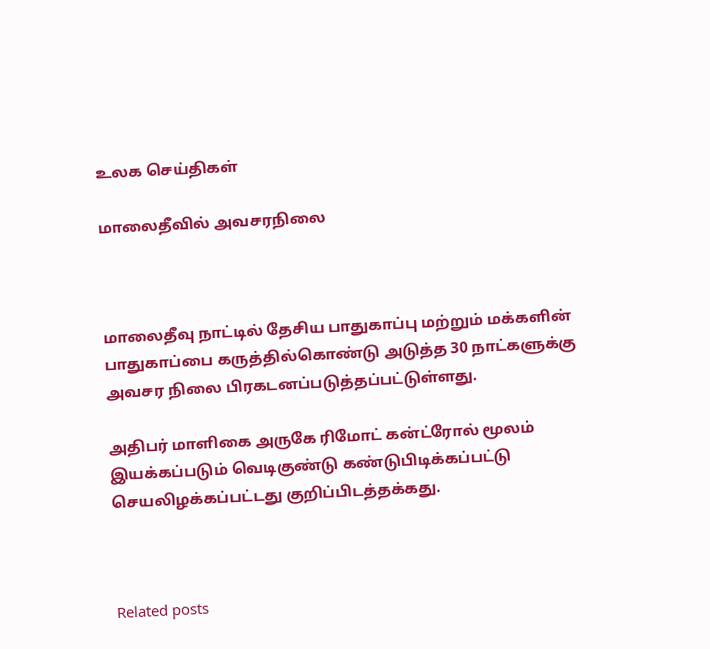உலக செய்திகள்

மாலைதீவில் அவசரநிலை



மாலைதீவு நாட்டில் தேசிய பாதுகாப்பு மற்றும் மக்களின் பாதுகாப்பை கருத்தில்கொண்டு அடுத்த 30 நாட்களுக்கு அவசர நிலை பிரகடனப்படுத்தப்பட்டுள்ளது.

அதிபர் மாளிகை அருகே ரிமோட் கன்ட்ரோல் மூலம் இயக்கப்படும் வெடிகுண்டு கண்டுபிடிக்கப்பட்டு செயலிழக்கப்பட்டது குறிப்பிடத்தக்கது.



Related posts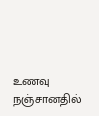உணவு நஞ்சானதில்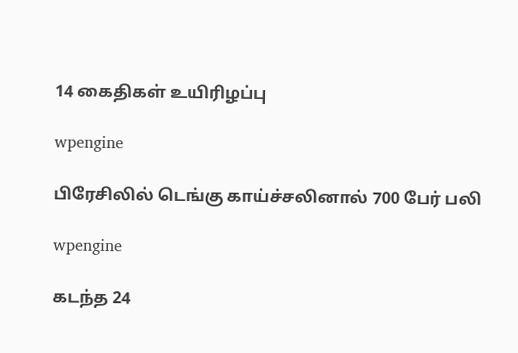14 கைதிகள் உயிரிழப்பு

wpengine

பிரேசிலில் டெங்கு காய்ச்சலினால் 700 பேர் பலி

wpengine

கடந்த 24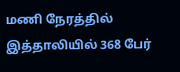மணி நேரத்தில் இத்தாலியில் 368 பேர்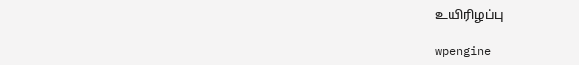உயிரிழப்பு

wpengine